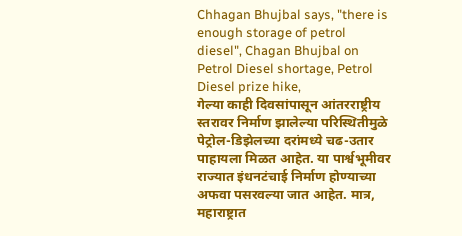Chhagan Bhujbal says, "there is enough storage of petrol diesel", Chagan Bhujbal on Petrol Diesel shortage, Petrol Diesel prize hike,
गेल्या काही दिवसांपासून आंतरराष्ट्रीय स्तरावर निर्माण झालेल्या परिस्थितीमुळे पेट्रोल-डिझेलच्या दरांमध्ये चढ-उतार पाहायला मिळत आहेत. या पार्श्वभूमीवर राज्यात इंधनटंचाई निर्माण होण्याच्या अफवा पसरवल्या जात आहेत. मात्र, महाराष्ट्रात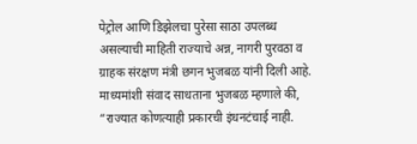पेट्रोल आणि डिझेलचा पुरेसा साठा उपलब्ध असल्याची माहिती राज्याचे अन्न, नागरी पुरवठा व ग्राहक संरक्षण मंत्री छगन भुजबळ यांनी दिली आहे.
माध्यमांशी संवाद साधताना भुजबळ म्हणाले की, “राज्यात कोणत्याही प्रकारची इंधनटंचाई नाही.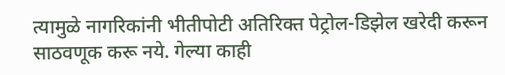त्यामुळे नागरिकांनी भीतीपोटी अतिरिक्त पेट्रोल-डिझेल खरेदी करून साठवणूक करू नये. गेल्या काही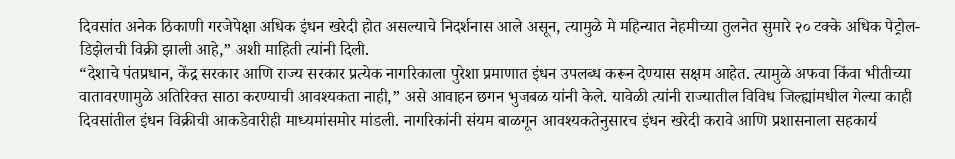दिवसांत अनेक ठिकाणी गरजेपेक्षा अधिक इंधन खरेदी होत असल्याचे निदर्शनास आले असून, त्यामुळे मे महिन्यात नेहमीच्या तुलनेत सुमारे २० टक्के अधिक पेट्रोल-डिझेलची विक्री झाली आहे,” अशी माहिती त्यांनी दिली.
“देशाचे पंतप्रधान, केंद्र सरकार आणि राज्य सरकार प्रत्येक नागरिकाला पुरेशा प्रमाणात इंधन उपलब्ध करून देण्यास सक्षम आहेत. त्यामुळे अफवा किंवा भीतीच्या वातावरणामुळे अतिरिक्त साठा करण्याची आवश्यकता नाही,” असे आवाहन छगन भुजबळ यांनी केले. यावेळी त्यांनी राज्यातील विविध जिल्ह्यांमधील गेल्या काही दिवसांतील इंधन विक्रीची आकडेवारीही माध्यमांसमोर मांडली. नागरिकांनी संयम बाळगून आवश्यकतेनुसारच इंधन खरेदी करावे आणि प्रशासनाला सहकार्य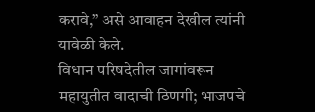करावे,” असे आवाहन देखील त्यांनी यावेळी केले.
विधान परिषदेतील जागांवरून महायुतीत वादाची ठिणगी; भाजपचे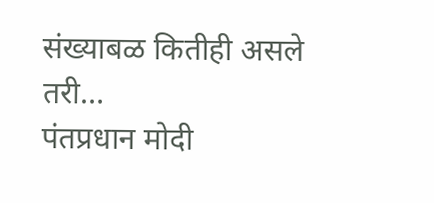संख्याबळ कितीही असले तरी…
पंतप्रधान मोदी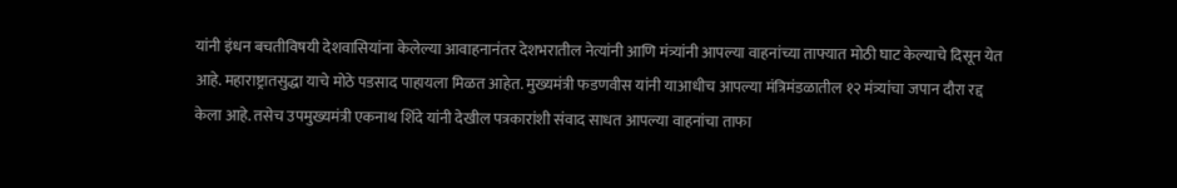यांनी इंधन बचतीविषयी देशवासियांना केलेल्या आवाहनानंतर देशभरातील नेत्यांनी आणि मंत्र्यांनी आपल्या वाहनांच्या ताफ्यात मोठी घाट केल्याचे दिसून येत आहे. महाराष्ट्रातसुद्धा याचे मोठे पडसाद पाहायला मिळत आहेत. मुख्यमंत्री फडणवीस यांनी याआधीच आपल्या मंत्रिमंडळातील १२ मंत्र्यांचा जपान दौरा रद्द केला आहे. तसेच उपमुख्यमंत्री एकनाथ शिंदे यांनी देखील पत्रकारांशी संवाद साधत आपल्या वाहनांचा ताफा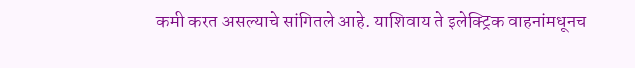कमी करत असल्याचे सांगितले आहे. याशिवाय ते इलेक्ट्रिक वाहनांमधूनच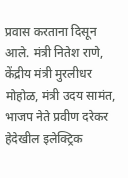प्रवास करताना दिसून आले. मंत्री नितेश राणे, केंद्रीय मंत्री मुरलीधर मोहोळ, मंत्री उदय सामंत, भाजप नेते प्रवीण दरेकर हेदेखील इलेक्ट्रिक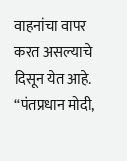वाहनांचा वापर करत असल्याचे दिसून येत आहे.
“पंतप्रधान मोदी,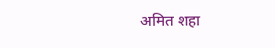अमित शहा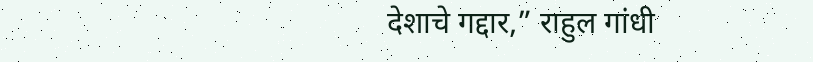देशाचे गद्दार,” राहुल गांधी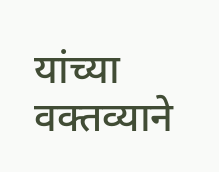यांच्या वक्तव्याने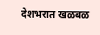देशभरात खळबळ